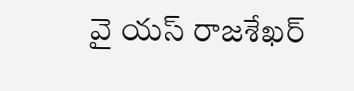వై యస్ రాజశేఖర్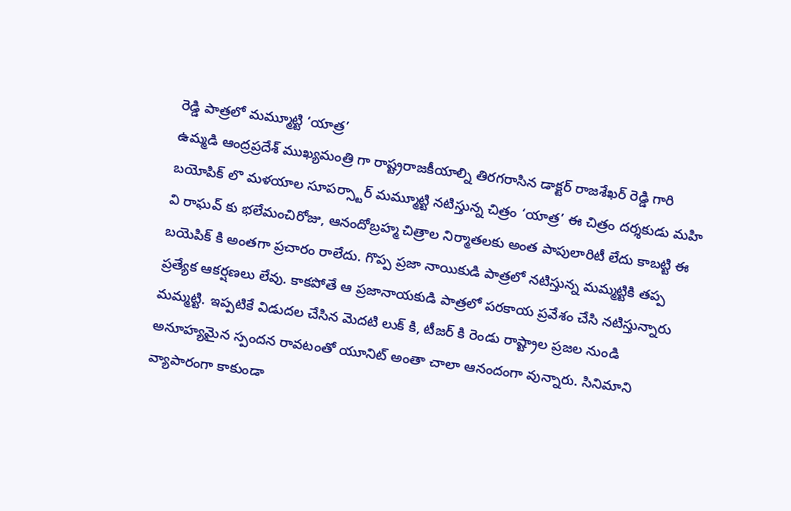రెడ్డి పాత్రలో మమ్మూట్టి ‘యాత్ర’
ఉమ్మడి ఆంద్రప్రదేశ్ ముఖ్యమంత్రి గా రాష్ట్రరాజకీయాల్ని తిరగరాసిన డాక్టర్ రాజశేఖర్ రెడ్డి గారి బయోపిక్ లొ మళయాల సూపర్స్టార్ మమ్మూట్టి నటిస్తున్న చిత్రం ‘యాత్ర’ ఈ చిత్రం దర్శకుడు మహి వి రాఘవ్ కు భలేమంచిరోజు, ఆనందోబ్రహ్మ చిత్రాల నిర్మాతలకు అంత పాపులారిటీ లేదు కాబట్టి ఈ బయెపిక్ కి అంతగా ప్రచారం రాలేదు. గొప్ప ప్రజా నాయికుడి పాత్రలో నటిస్తున్న మమ్మట్టికి తప్ప ప్రత్యేక ఆకర్షణలు లేవు. కాకపోతే ఆ ప్రజానాయకుడి పాత్రలో పరకాయ ప్రవేశం చేసి నటిస్తున్నారు మమ్మట్టి. ఇప్పటికే విడుదల చేసిన మెదటి లుక్ కి, టీజర్ కి రెండు రాష్ట్రాల ప్రజల నుండి అనూహ్యమైన స్పందన రావటంతో యూనిట్ అంతా చాలా ఆనందంగా వున్నారు. సినిమాని వ్యాపారంగా కాకుండా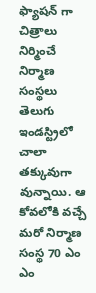ఫ్యాషన్ గా చిత్రాలు నిర్మించే నిర్మాణ సంస్థలు తెలుగు ఇండస్ట్రిలో చాలా తక్కువుగా వున్నాయి. ఆ కోవలోకి వచ్చే మరో నిర్మాణ సంస్థ 70 ఎం ఎం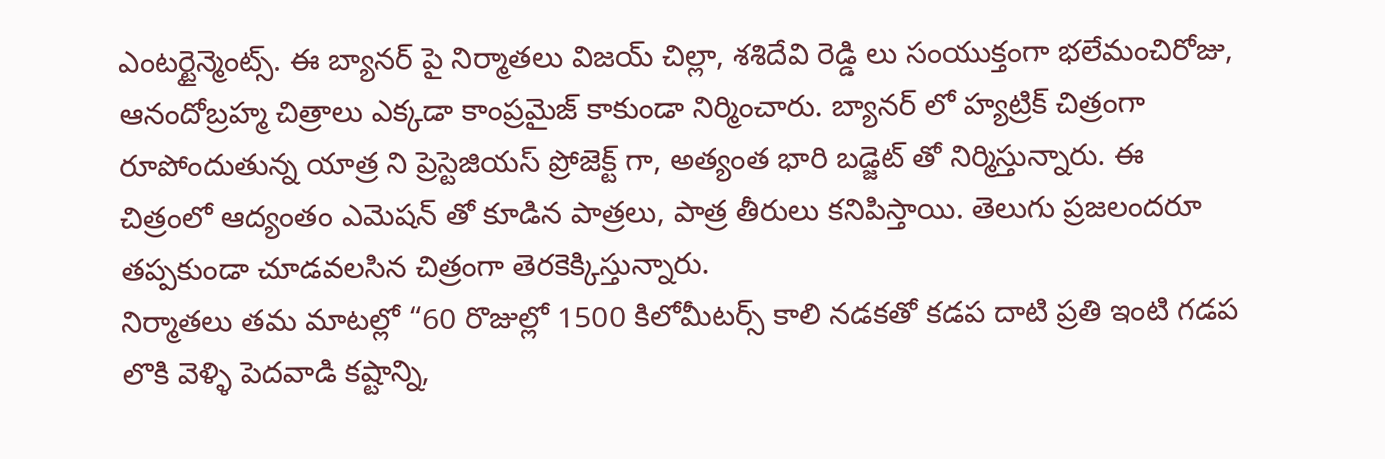ఎంటర్టైన్మెంట్స్. ఈ బ్యానర్ పై నిర్మాతలు విజయ్ చిల్లా, శశిదేవి రెడ్డి లు సంయుక్తంగా భలేమంచిరోజు, ఆనందోబ్రహ్మ చిత్రాలు ఎక్కడా కాంప్రమైజ్ కాకుండా నిర్మించారు. బ్యానర్ లో హ్యట్రిక్ చిత్రంగా రూపోందుతున్న యాత్ర ని ప్రెస్టెజియస్ ప్రోజెక్ట్ గా, అత్యంత భారి బడ్జెట్ తో నిర్మిస్తున్నారు. ఈ చిత్రంలో ఆద్యంతం ఎమెషన్ తో కూడిన పాత్రలు, పాత్ర తీరులు కనిపిస్తాయి. తెలుగు ప్రజలందరూ తప్పకుండా చూడవలసిన చిత్రంగా తెరకెక్కిస్తున్నారు.
నిర్మాతలు తమ మాటల్లో “60 రొజుల్లో 1500 కిలోమీటర్స్ కాలి నడకతో కడప దాటి ప్రతి ఇంటి గడప లొకి వెళ్ళి పెదవాడి కష్టాన్ని,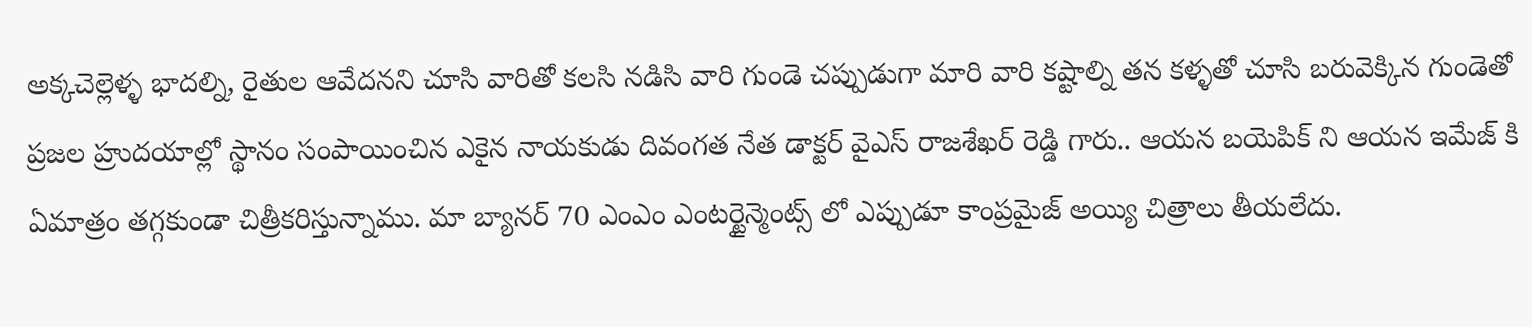అక్కచెల్లెళ్ళ భాదల్ని, రైతుల ఆవేదనని చూసి వారితో కలసి నడిసి వారి గుండె చప్పుడుగా మారి వారి కష్టాల్ని తన కళ్ళతో చూసి బరువెక్కిన గుండెతో ప్రజల హ్రుదయాల్లో స్థానం సంపాయించిన ఎకైన నాయకుడు దివంగత నేత డాక్టర్ వైఎస్ రాజశేఖర్ రెడ్డి గారు.. ఆయన బయెపిక్ ని ఆయన ఇమేజ్ కి ఏమాత్రం తగ్గకుండా చిత్రీకరిస్తున్నాము. మా బ్యానర్ 70 ఎంఎం ఎంటర్టైన్మెంట్స్ లో ఎప్పుడూ కాంప్రమైజ్ అయ్యి చిత్రాలు తీయలేదు.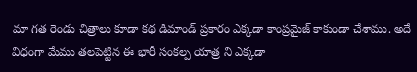మా గత రెండు చిత్రాలు కూడా కథ డిమాండ్ ప్రకారం ఎక్కడా కాంప్రమైజ్ కాకుండా చేశాము. అదే విధంగా మేము తలపెట్టిన ఈ భారీ సంకల్ప యాత్ర ని ఎక్కడా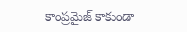కాంప్రమైజ్ కాకుండా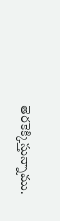తెరకెక్కిస్తున్నాము.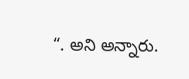“. అని అన్నారు.